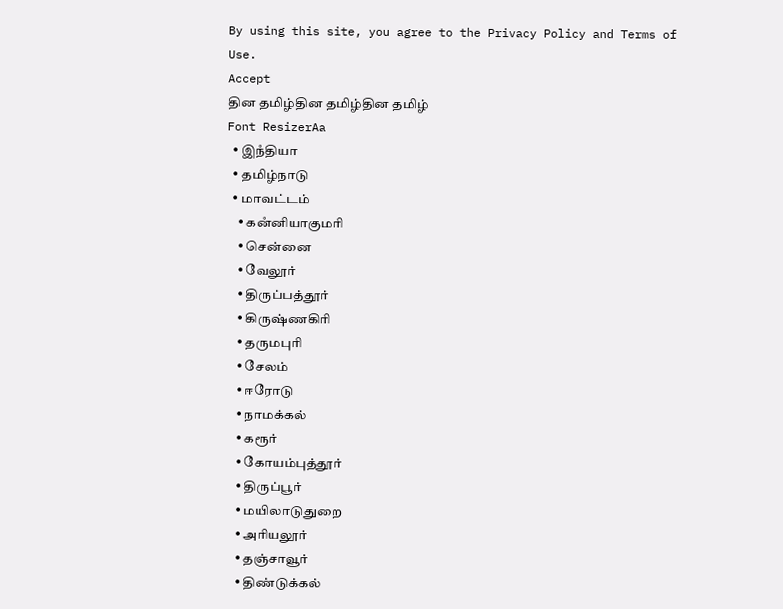By using this site, you agree to the Privacy Policy and Terms of Use.
Accept
தின தமிழ்தின தமிழ்தின தமிழ்
Font ResizerAa
  • இநஂதியா
  • தமிழ்நாடு
  • மாவட்டம்
    • கனஂனியாகுமரி
    • சென்னை
    • வேலூர்
    • திருப்பத்தூர்
    • கிருஷ்ணகிரி
    • தருமபுரி
    • சேலம்
    • ஈரோடு
    • நாமக்கல்
    • கரூர்
    • கோயம்புத்தூர்
    • திருப்பூர்
    • மயிலாடுதுறை
    • அரியலூர்
    • தஞ்சாவூர்
    • திண்டுக்கல்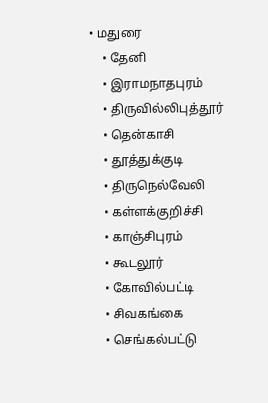• மதுரை
    • தேனி
    • இராமநாதபுரம்
    • திருவில்லிபுத்தூர்
    • தென்காசி
    • தூத்துக்குடி
    • திருநெல்வேலி
    • கள்ளக்குறிச்சி
    • காஞ்சிபுரம்
    • கூடலூர்
    • கோவில்பட்டி
    • சிவகங்கை
    • செங்கல்பட்டு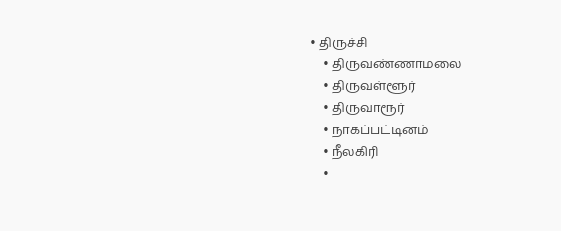• திருச்சி
    • திருவண்ணாமலை
    • திருவள்ளூர்
    • திருவாரூர்
    • நாகப்பட்டினம்
    • நீலகிரி
    •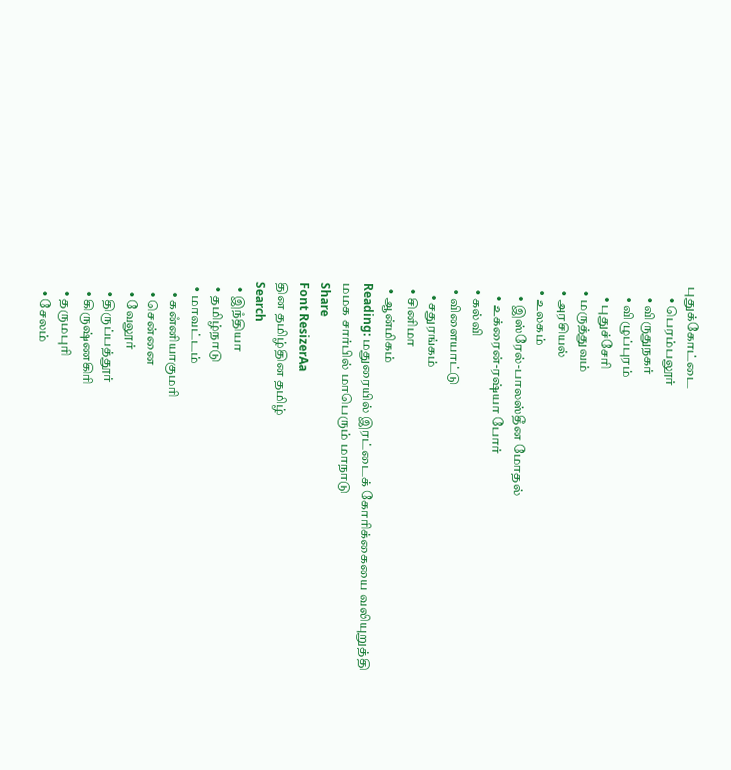புதுக்கோட்டை
    • பெரம்பலூர்
    • விருதுநகர்
    • விழுப்புரம்
    • புதுச்சேரி
  • மருத்துவம்
  • அரசியல்
  • உலகம்
    • இஸ்ரேல்-பாலஸ்தீன மோதல்
    • உக்ரைன்-ரஷ்யா போர்
  • கல்வி
  • விளையாட்டு
    • சதுரங்கம்
  • சினிமா
  • ஆன்மிகம்
Reading: மதுரையில் இரட்டைக் கோரிக்கையை வலியுறுத்தி மமக சார்பில் மாபெரும் மாநாடு
Share
Font ResizerAa
தின தமிழ்தின தமிழ்
Search
  • இநஂதியா
  • தமிழ்நாடு
  • மாவட்டம்
    • கனஂனியாகுமரி
    • சென்னை
    • வேலூர்
    • திருப்பத்தூர்
    • கிருஷ்ணகிரி
    • தருமபுரி
    • சேலம்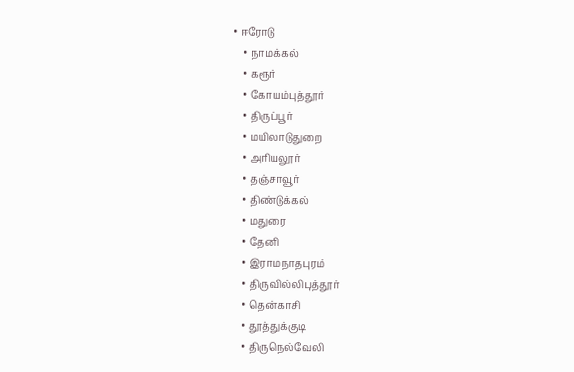• ஈரோடு
    • நாமக்கல்
    • கரூர்
    • கோயம்புத்தூர்
    • திருப்பூர்
    • மயிலாடுதுறை
    • அரியலூர்
    • தஞ்சாவூர்
    • திண்டுக்கல்
    • மதுரை
    • தேனி
    • இராமநாதபுரம்
    • திருவில்லிபுத்தூர்
    • தென்காசி
    • தூத்துக்குடி
    • திருநெல்வேலி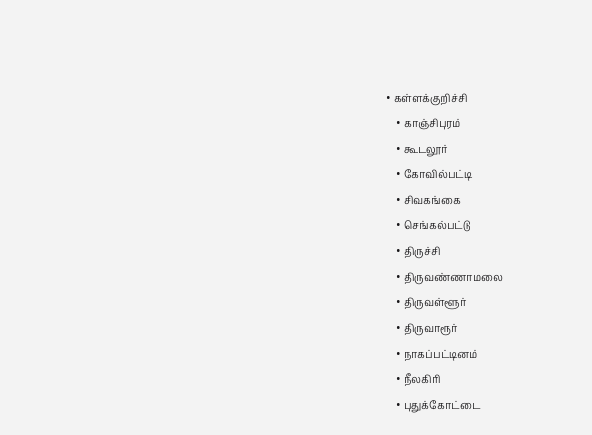• கள்ளக்குறிச்சி
    • காஞ்சிபுரம்
    • கூடலூர்
    • கோவில்பட்டி
    • சிவகங்கை
    • செங்கல்பட்டு
    • திருச்சி
    • திருவண்ணாமலை
    • திருவள்ளூர்
    • திருவாரூர்
    • நாகப்பட்டினம்
    • நீலகிரி
    • புதுக்கோட்டை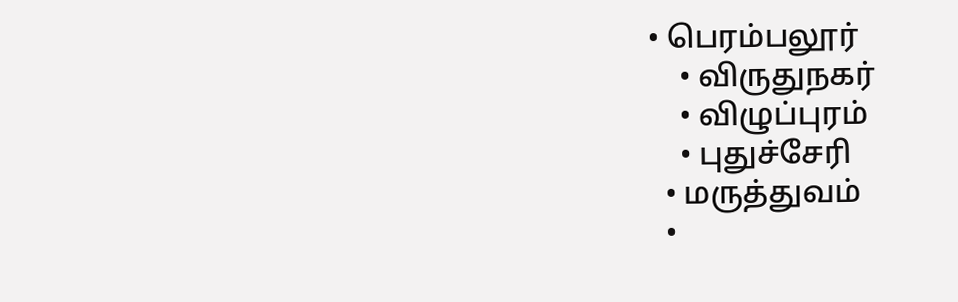• பெரம்பலூர்
    • விருதுநகர்
    • விழுப்புரம்
    • புதுச்சேரி
  • மருத்துவம்
  •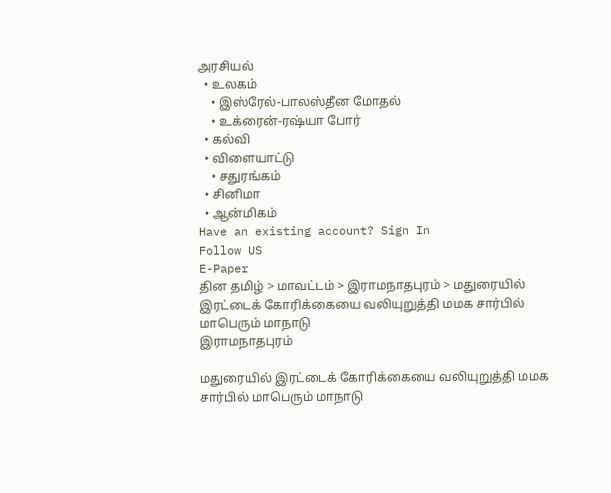அரசியல்
  • உலகம்
    • இஸ்ரேல்-பாலஸ்தீன மோதல்
    • உக்ரைன்-ரஷ்யா போர்
  • கல்வி
  • விளையாட்டு
    • சதுரங்கம்
  • சினிமா
  • ஆன்மிகம்
Have an existing account? Sign In
Follow US
E-Paper
தின தமிழ் > மாவட்டம் > இராமநாதபுரம் > மதுரையில் இரட்டைக் கோரிக்கையை வலியுறுத்தி மமக சார்பில் மாபெரும் மாநாடு
இராமநாதபுரம்

மதுரையில் இரட்டைக் கோரிக்கையை வலியுறுத்தி மமக சார்பில் மாபெரும் மாநாடு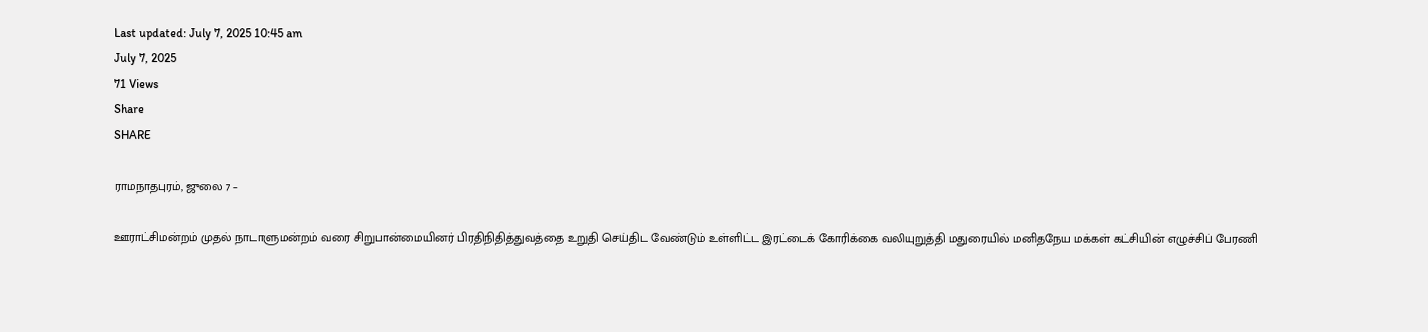Last updated: July 7, 2025 10:45 am
July 7, 2025
71 Views
Share
SHARE

ராமநாதபுரம், ஜுலை 7 –

ஊராட்சிமன்றம் முதல் நாடாளுமன்றம் வரை சிறுபான்மையினர் பிரதிநிதித்துவத்தை உறுதி செய்திட வேண்டும் உள்ளிட்ட இரட்டைக் கோரிக்கை வலியுறுத்தி மதுரையில் மனிதநேய மக்கள் கட்சியின் எழுச்சிப் பேரணி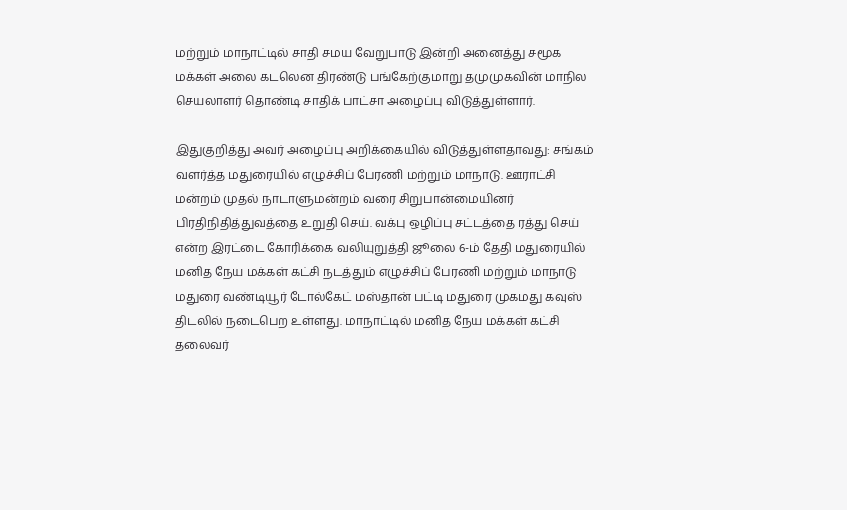மற்றும் மாநாட்டில் சாதி சமய வேறுபாடு இன்றி அனைத்து சமூக மக்கள் அலை கடலென திரண்டு பங்கேற்குமாறு தமுமுகவின் மாநில செயலாளர் தொண்டி சாதிக் பாட்சா அழைப்பு விடுத்துள்ளார்.

இதுகுறித்து அவர் அழைப்பு அறிக்கையில் விடுத்துள்ளதாவது: சங்கம் வளர்த்த மதுரையில் எழுச்சிப் பேரணி மற்றும் மாநாடு. ஊராட்சி மன்றம் முதல் நாடாளுமன்றம் வரை சிறுபான்மையினர் பிரதிநிதித்துவத்தை உறுதி செய். வக்பு ஒழிப்பு சட்டத்தை ரத்து செய் என்ற இரட்டை கோரிக்கை வலியுறுத்தி ஜூலை 6-ம் தேதி மதுரையில் மனித நேய மக்கள் கட்சி நடத்தும் எழுச்சிப் பேரணி மற்றும் மாநாடு மதுரை வண்டியூர் டோல்கேட் மஸ்தான் பட்டி மதுரை முகமது கவுஸ் திடலில் நடைபெற உள்ளது. மாநாட்டில் மனித நேய மக்கள் கட்சி தலைவர்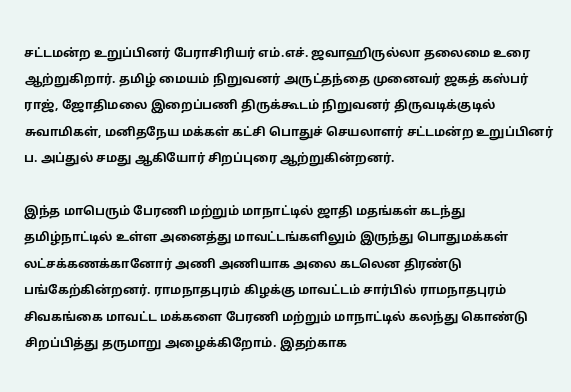சட்டமன்ற உறுப்பினர் பேராசிரியர் எம்.எச். ஜவாஹிருல்லா தலைமை உரை ஆற்றுகிறார். தமிழ் மையம் நிறுவனர் அருட்தந்தை முனைவர் ஜகத் கஸ்பர் ராஜ், ஜோதிமலை இறைப்பணி திருக்கூடம் நிறுவனர் திருவடிக்குடில் சுவாமிகள், மனிதநேய மக்கள் கட்சி பொதுச் செயலாளர் சட்டமன்ற உறுப்பினர் ப. அப்துல் சமது ஆகியோர் சிறப்புரை ஆற்றுகின்றனர்.

இந்த மாபெரும் பேரணி மற்றும் மாநாட்டில் ஜாதி மதங்கள் கடந்து தமிழ்நாட்டில் உள்ள அனைத்து மாவட்டங்களிலும் இருந்து பொதுமக்கள் லட்சக்கணக்கானோர் அணி அணியாக அலை கடலென திரண்டு பங்கேற்கின்றனர். ராமநாதபுரம் கிழக்கு மாவட்டம் சார்பில் ராமநாதபுரம் சிவகங்கை மாவட்ட மக்களை பேரணி மற்றும் மாநாட்டில் கலந்து கொண்டு சிறப்பித்து தருமாறு அழைக்கிறோம். இதற்காக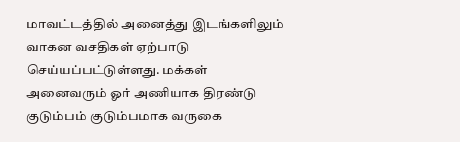மாவட்டத்தில் அனைத்து இடங்களிலும் வாகன வசதிகள் ஏற்பாடு செய்யப்பட்டுள்ளது. மக்கள் அனைவரும் ஓர் அணியாக திரண்டு குடும்பம் குடும்பமாக வருகை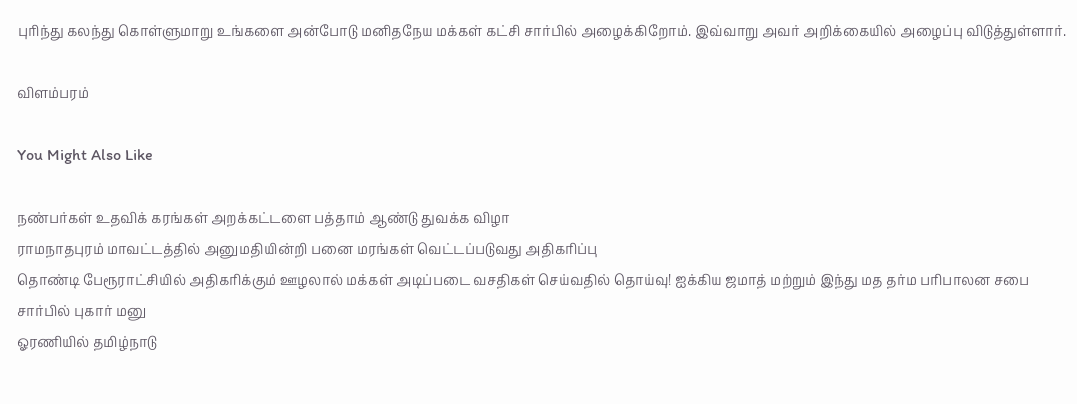புரிந்து கலந்து கொள்ளுமாறு உங்களை அன்போடு மனிதநேய மக்கள் கட்சி சார்பில் அழைக்கிறோம். இவ்வாறு அவர் அறிக்கையில் அழைப்பு விடுத்துள்ளார்.

விளம்பரம்

You Might Also Like

நண்பர்கள் உதவிக் கரங்கள் அறக்கட்டளை பத்தாம் ஆண்டு துவக்க விழா
ராமநாதபுரம் மாவட்டத்தில் அனுமதியின்றி பனை மரங்கள் வெட்டப்படுவது அதிகரிப்பு
தொண்டி பேரூராட்சியில் அதிகரிக்கும் ஊழலால் மக்கள் அடிப்படை வசதிகள் செய்வதில் தொய்வு! ஐக்கிய ஜமாத் மற்றும் இந்து மத தர்ம பரிபாலன சபை சார்பில் புகார் மனு
ஓரணியில் தமிழ்நாடு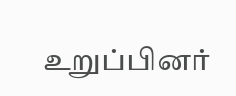உறுப்பினர்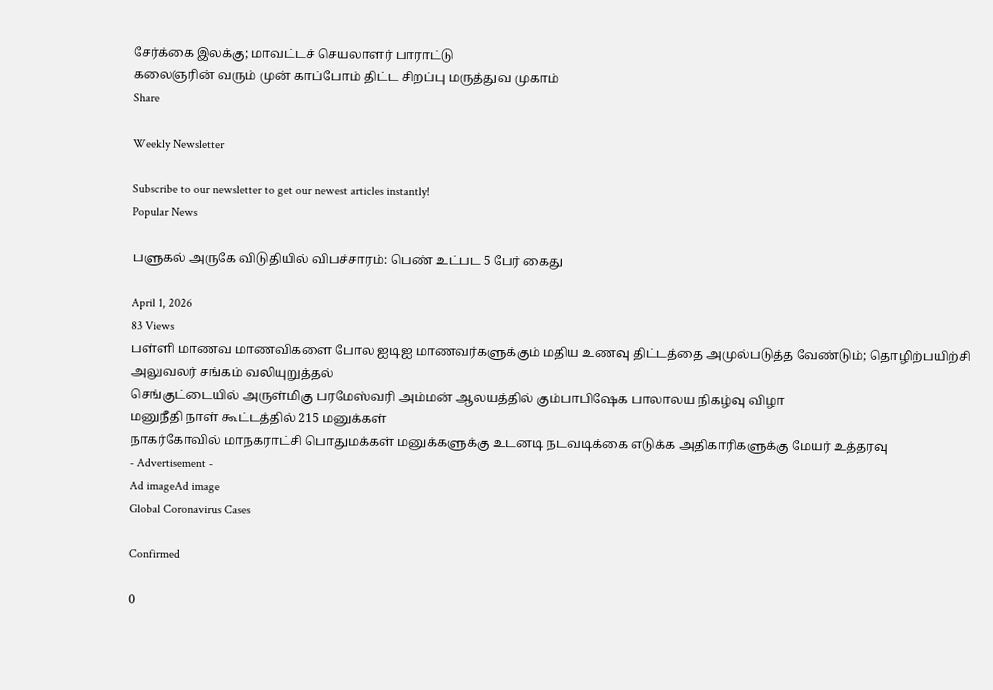சேர்க்கை இலக்கு; மாவட்டச் செயலாளர் பாராட்டு
கலைஞரின் வரும் முன் காப்போம் திட்ட சிறப்பு மருத்துவ முகாம்
Share

Weekly Newsletter

Subscribe to our newsletter to get our newest articles instantly!
Popular News

பளுகல் அருகே விடுதியில் விபச்சாரம்: பெண் உட்பட 5 பேர் கைது

April 1, 2026
83 Views
பள்ளி மாணவ மாணவிகளை போல ஐடிஐ மாணவர்களுக்கும் மதிய உணவு திட்டத்தை அமுல்படுத்த வேண்டும்; தொழிற்பயிற்சி அலுவலர் சங்கம் வலியுறுத்தல்
செங்குட்டையில் அருள்மிகு பரமேஸ்வரி அம்மன் ஆலயத்தில் கும்பாபிஷேக பாலாலய நிகழ்வு விழா
மனுநீதி நாள் கூட்டத்தில் 215 மனுக்கள்
நாகர்கோவில் மாநகராட்சி பொதுமக்கள் மனுக்களுக்கு உடனடி நடவடிக்கை எடுக்க அதிகாரிகளுக்கு மேயர் உத்தரவு
- Advertisement -
Ad imageAd image
Global Coronavirus Cases

Confirmed

0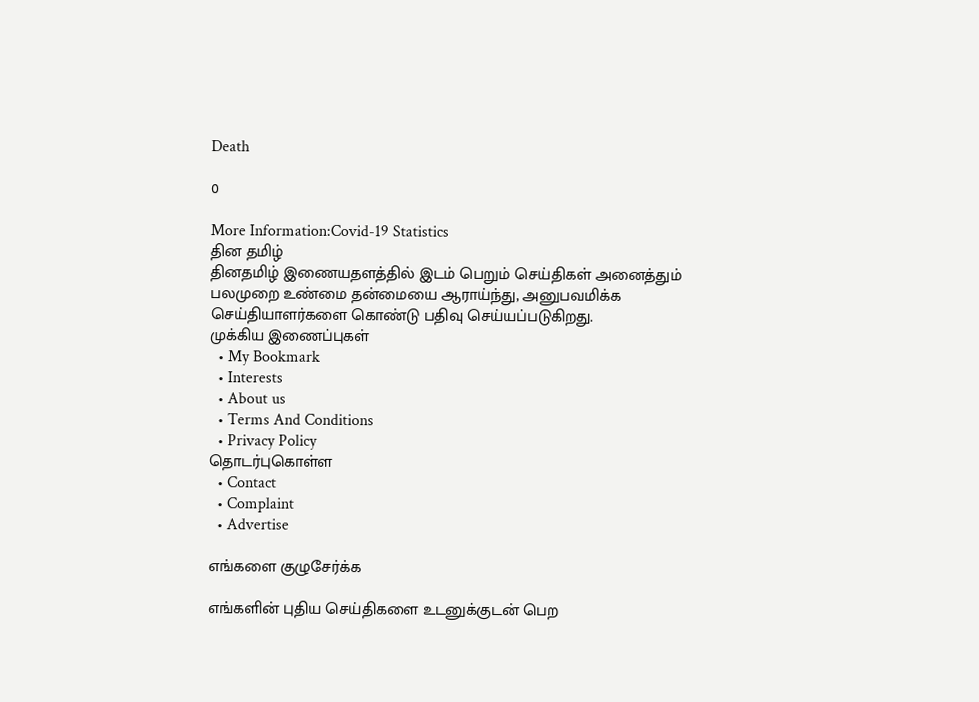Death

0

More Information:Covid-19 Statistics
தின தமிழ்
தினதமிழ் இணையதளத்தில் இடம் பெறும் செய்திகள் அனைத்தும் பலமுறை உண்மை தன்மையை ஆராய்ந்து, அனுபவமிக்க செய்தியாளர்களை கொண்டு பதிவு செய்யப்படுகிறது.
முக்கிய இணைப்புகள்
  • My Bookmark
  • Interests
  • About us
  • Terms And Conditions
  • Privacy Policy
தொடர்புகொள்ள
  • Contact
  • Complaint
  • Advertise

எங்களை குழுசேர்க்க

எங்களின் புதிய செய்திகளை உடனுக்குடன் பெற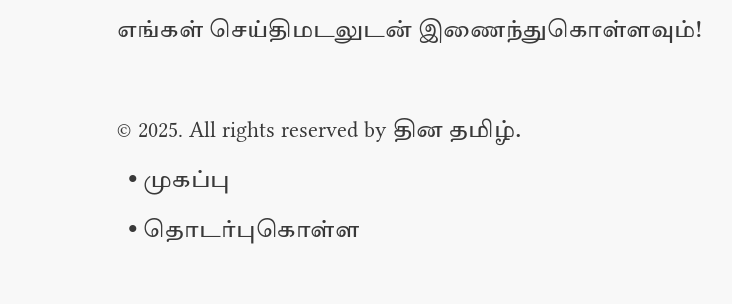எங்கள் செய்திமடலுடன் இணைந்துகொள்ளவும்!

© 2025. All rights reserved by தின தமிழ்.
  • முகப்பு
  • தொடர்புகொள்ள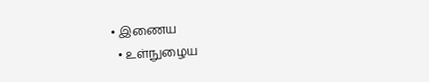• இணைய
  • உள்நுழைய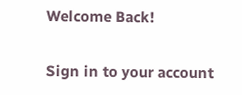Welcome Back!

Sign in to your account